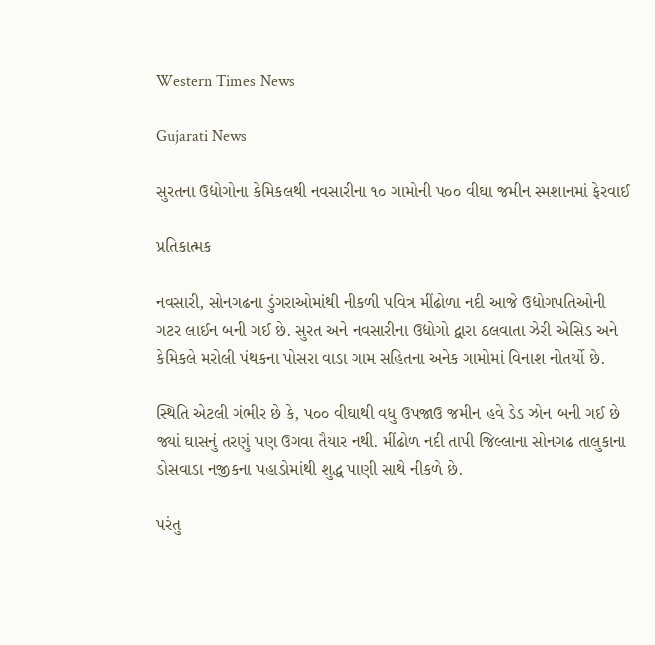Western Times News

Gujarati News

સુરતના ઉદ્યોગોના કેમિકલથી નવસારીના ૧૦ ગામોની પ૦૦ વીઘા જમીન સ્મશાનમાં ફેરવાઈ

પ્રતિકાત્મક

નવસારી, સોનગઢના ડુંગરાઓમાંથી નીકળી પવિત્ર મીંઢોળા નદી આજે ઉદ્યોગપતિઓની ગટર લાઈન બની ગઈ છે. સુરત અને નવસારીના ઉદ્યોગો દ્વારા ઠલવાતા ઝેરી એસિડ અને કેમિકલે મરોલી પંથકના પોસરા વાડા ગામ સહિતના અનેક ગામોમાં વિનાશ નોતર્યો છે.

સ્થિતિ એટલી ગંભીર છે કે, પ૦૦ વીઘાથી વધુ ઉપજાઉ જમીન હવે ડેડ ઝોન બની ગઈ છે જ્યાં ઘાસનું તરણું પણ ઉગવા તૈયાર નથી. મીંઢોળ નદી તાપી જિલ્લાના સોનગઢ તાલુકાના ડોસવાડા નજીકના પહાડોમાંથી શુદ્ધ પાણી સાથે નીકળે છે.

પરંતુ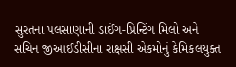સુરતના પલસાણાની ડાઈંગ-પ્રિન્ટિંગ મિલો અને સચિન જીઆઈડીસીના રાક્ષસી એકમોનું કેમિકલયુક્ત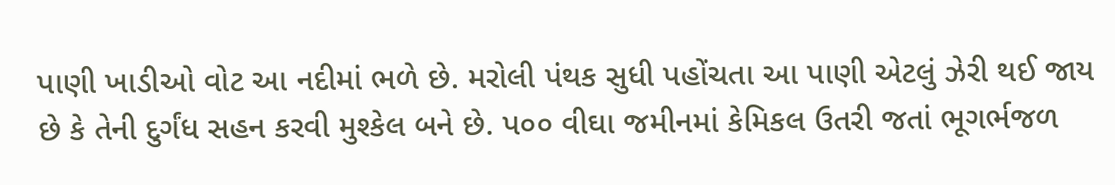પાણી ખાડીઓ વોટ આ નદીમાં ભળે છે. મરોલી પંથક સુધી પહોંચતા આ પાણી એટલું ઝેરી થઈ જાય છે કે તેની દુર્ગંધ સહન કરવી મુશ્કેલ બને છે. પ૦૦ વીઘા જમીનમાં કેમિકલ ઉતરી જતાં ભૂગર્ભજળ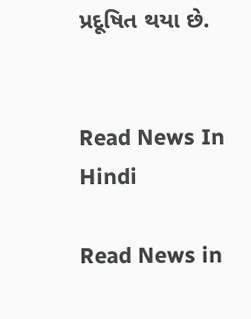પ્રદૂષિત થયા છે.


Read News In Hindi

Read News in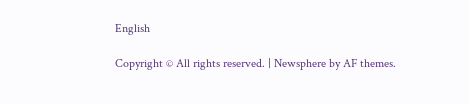English

Copyright © All rights reserved. | Newsphere by AF themes.